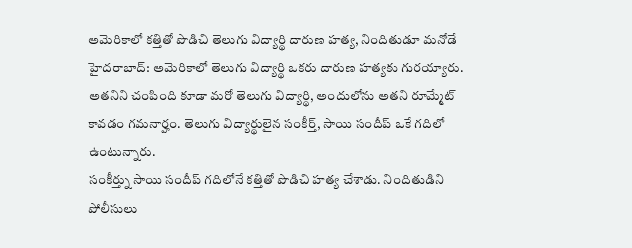అమెరికాలో కత్తితో పొడిచి తెలుగు విద్యార్థి దారుణ హత్య, నిందితుడూ మనోడే
హైదరాబాద్: అమెరికాలో తెలుగు విద్యార్థి ఒకరు దారుణ హత్యకు గురయ్యారు. అతనిని చంపింది కూడా మరో తెలుగు విద్యార్థి, అందులోను అతని రూమ్మేట్ కావడం గమనార్హం. తెలుగు విద్యార్థులైన సంకీర్త్, సాయి సందీప్ ఒకే గదిలో ఉంటున్నారు.
సంకీర్త్ను సాయి సందీప్ గదిలోనే కత్తితో పొడిచి హత్య చేశాడు. నిందితుడిని పోలీసులు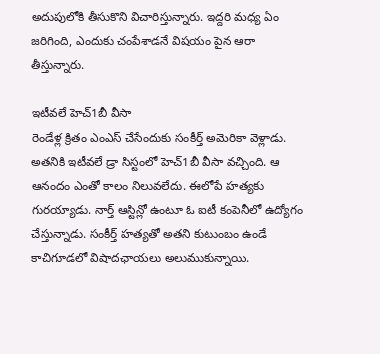అదుపులోకి తీసుకొని విచారిస్తున్నారు. ఇద్దరి మధ్య ఏం జరిగింది, ఎందుకు చంపేశాడనే విషయం పైన ఆరా తీస్తున్నారు.

ఇటీవలే హెచ్1బీ వీసా
రెండేళ్ల క్రితం ఎంఎస్ చేసేందుకు సంకీర్త్ అమెరికా వెళ్లాడు. అతనికి ఇటీవలే డ్రా సిస్టంలో హెచ్1బీ వీసా వచ్చింది. ఆ ఆనందం ఎంతో కాలం నిలువలేదు. ఈలోపే హత్యకు గురయ్యాడు. నార్త్ ఆస్టిన్లో ఉంటూ ఓ ఐటీ కంపెనీలో ఉద్యోగం చేస్తున్నాడు. సంకీర్త్ హత్యతో అతని కుటుంబం ఉండే కాచిగూడలో విషాదఛాయలు అలుముకున్నాయి.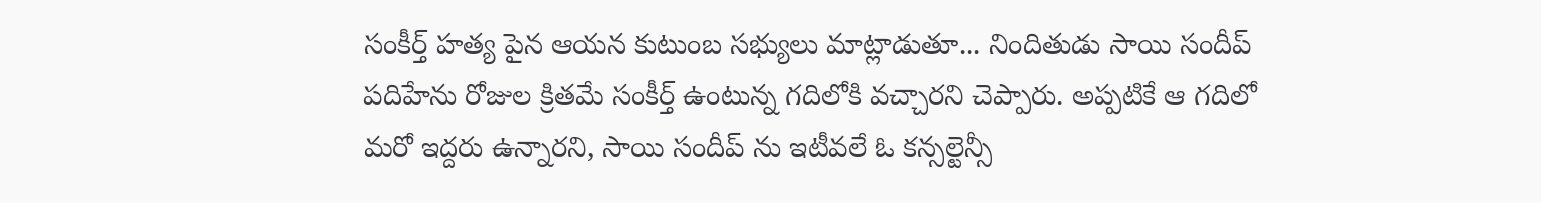సంకీర్త్ హత్య పైన ఆయన కుటుంబ సభ్యులు మాట్లాడుతూ... నిందితుడు సాయి సందీప్ పదిహేను రోజుల క్రితమే సంకీర్త్ ఉంటున్న గదిలోకి వచ్చారని చెప్పారు. అప్పటికే ఆ గదిలో మరో ఇద్దరు ఉన్నారని, సాయి సందీప్ ను ఇటీవలే ఓ కన్సల్టెన్సీ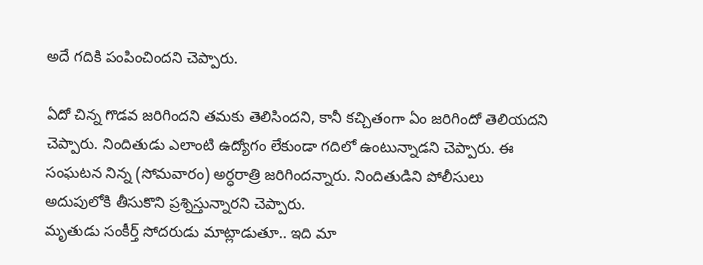అదే గదికి పంపించిందని చెప్పారు.

ఏదో చిన్న గొడవ జరిగిందని తమకు తెలిసిందని, కానీ కచ్చితంగా ఏం జరిగిందో తెలియదని చెప్పారు. నిందితుడు ఎలాంటి ఉద్యోగం లేకుండా గదిలో ఉంటున్నాడని చెప్పారు. ఈ సంఘటన నిన్న (సోమవారం) అర్ధరాత్రి జరిగిందన్నారు. నిందితుడిని పోలీసులు అదుపులోకి తీసుకొని ప్రశ్నిస్తున్నారని చెప్పారు.
మృతుడు సంకీర్త్ సోదరుడు మాట్లాడుతూ.. ఇది మా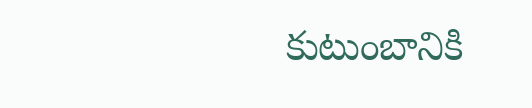కుటుంబానికి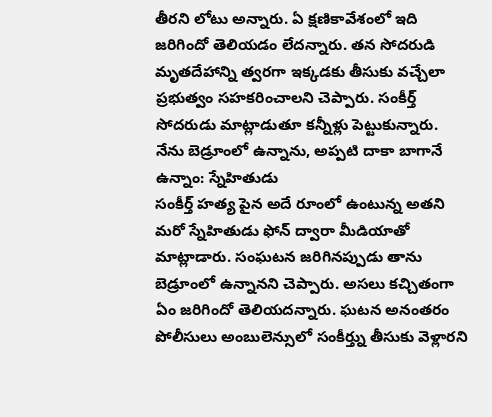తీరని లోటు అన్నారు. ఏ క్షణికావేశంలో ఇది జరిగిందో తెలియడం లేదన్నారు. తన సోదరుడి మృతదేహాన్ని త్వరగా ఇక్కడకు తీసుకు వచ్చేలా ప్రభుత్వం సహకరించాలని చెప్పారు. సంకీర్త్ సోదరుడు మాట్లాడుతూ కన్నీళ్లు పెట్టుకున్నారు.
నేను బెడ్రూంలో ఉన్నాను, అప్పటి దాకా బాగానే ఉన్నాం: స్నేహితుడు
సంకీర్త్ హత్య పైన అదే రూంలో ఉంటున్న అతని మరో స్నేహితుడు ఫోన్ ద్వారా మీడియాతో మాట్లాడారు. సంఘటన జరిగినప్పుడు తాను బెడ్రూంలో ఉన్నానని చెప్పారు. అసలు కచ్చితంగా ఏం జరిగిందో తెలియదన్నారు. ఘటన అనంతరం పోలీసులు అంబులెన్సులో సంకీర్త్ను తీసుకు వెళ్లారని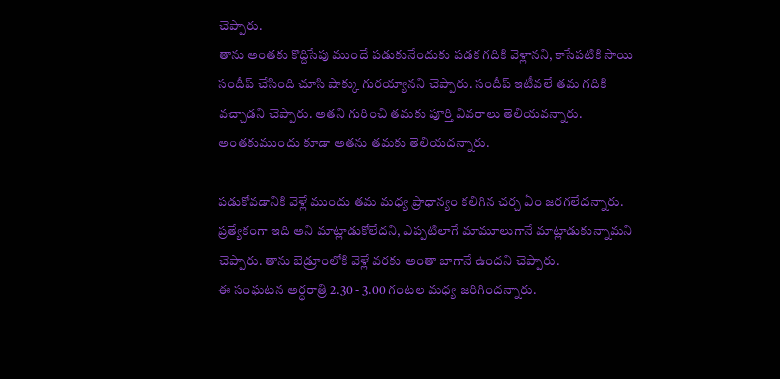చెప్పారు.
తాను అంతకు కొద్దిసేపు ముందే పడుకునేందుకు పడక గదికి వెళ్లానని, కాసేపటికి సాయి సందీప్ చేసింది చూసి షాక్కు గురయ్యానని చెప్పారు. సందీప్ ఇటీవలే తమ గదికి వచ్చాడని చెప్పారు. అతని గురించి తమకు పూర్తి వివరాలు తెలియవన్నారు. అంతకుముందు కూడా అతను తమకు తెలియదన్నారు.

పడుకోవడానికి వెళ్లే ముందు తమ మధ్య ప్రాధాన్యం కలిగిన చర్చ ఏం జరగలేదన్నారు. ప్రత్యేకంగా ఇది అని మాట్లాడుకోలేదని, ఎప్పటిలాగే మామూలుగానే మాట్లాడుకున్నామని చెప్పారు. తాను బెడ్రూంలోకి వెళ్లే వరకు అంతా బాగానే ఉందని చెప్పారు.
ఈ సంఘటన అర్ధరాత్రి 2.30 - 3.00 గంటల మధ్య జరిగిందన్నారు.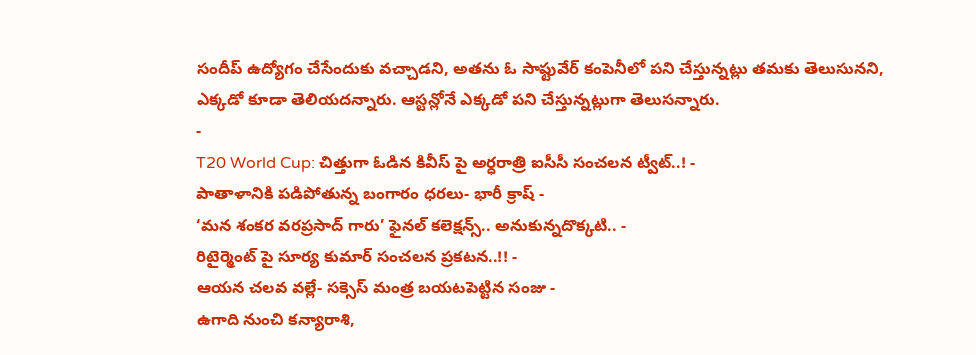సందీప్ ఉద్యోగం చేసేందుకు వచ్చాడని, అతను ఓ సాఫ్టువేర్ కంపెనీలో పని చేస్తున్నట్లు తమకు తెలుసునని, ఎక్కడో కూడా తెలియదన్నారు. ఆస్టన్లోనే ఎక్కడో పని చేస్తున్నట్లుగా తెలుసన్నారు.
-
T20 World Cup: చిత్తుగా ఓడిన కివీస్ పై అర్ధరాత్రి ఐసీసీ సంచలన ట్వీట్..! -
పాతాళానికి పడిపోతున్న బంగారం ధరలు- భారీ క్రాష్ -
‘మన శంకర వరప్రసాద్ గారు’ ఫైనల్ కలెక్షన్స్.. అనుకున్నదొక్కటి.. -
రిటైర్మెంట్ పై సూర్య కుమార్ సంచలన ప్రకటన..!! -
ఆయన చలవ వల్లే- సక్సెస్ మంత్ర బయటపెట్టిన సంజు -
ఉగాది నుంచి కన్యారాశి,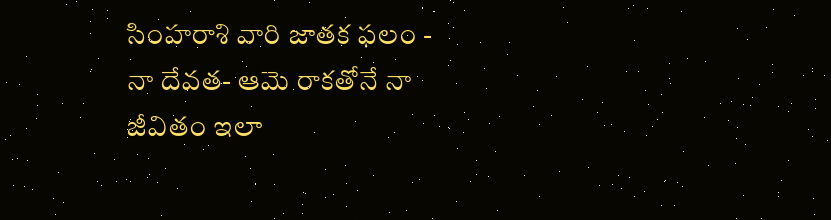సింహరాశి వారి జాతక ఫలం -
నా దేవత- ఆమె రాకతోనే నా జీవితం ఇలా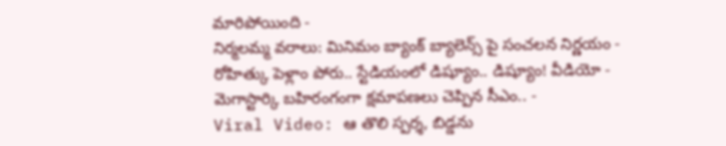మారిపోయింది -
నిర్మలమ్మ వరాలు: మినిమం బ్యాంక్ బ్యాలెన్స్ పై సంచలన నిర్ణయం -
రోహిత్కు పెళ్లాం పోరు.. స్టేడియంలో డిష్యూం.. డిష్యూం! వీడియో -
మెగాస్టార్కి బహిరంగంగా క్షమాపణలు చెప్పిన సీఎం.. -
Viral Video: ఆ తొలి స్పర్శ, బిడ్డను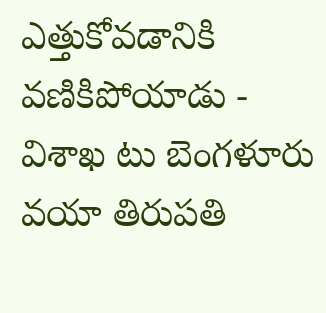ఎత్తుకోవడానికి వణికిపోయాడు -
విశాఖ టు బెంగళూరు వయా తిరుపతి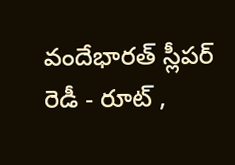వందేభారత్ స్లీపర్ రెడీ - రూట్ ,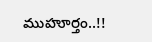ముహూర్తం..!!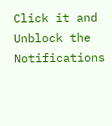Click it and Unblock the Notifications